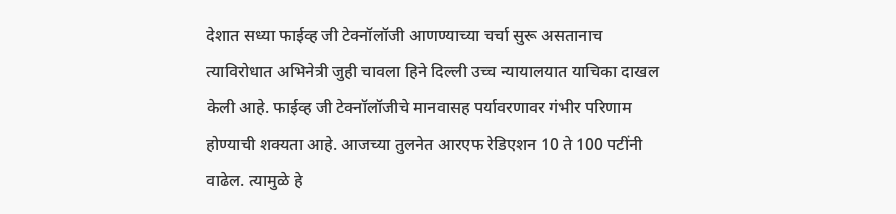देशात सध्या फाईव्ह जी टेक्नॉलॉजी आणण्याच्या चर्चा सुरू असतानाच त्याविरोधात अभिनेत्री जुही चावला हिने दिल्ली उच्च न्यायालयात याचिका दाखल केली आहे. फाईव्ह जी टेक्नॉलॉजीचे मानवासह पर्यावरणावर गंभीर परिणाम होण्याची शक्यता आहे. आजच्या तुलनेत आरएफ रेडिएशन 10 ते 100 पटींनी वाढेल. त्यामुळे हे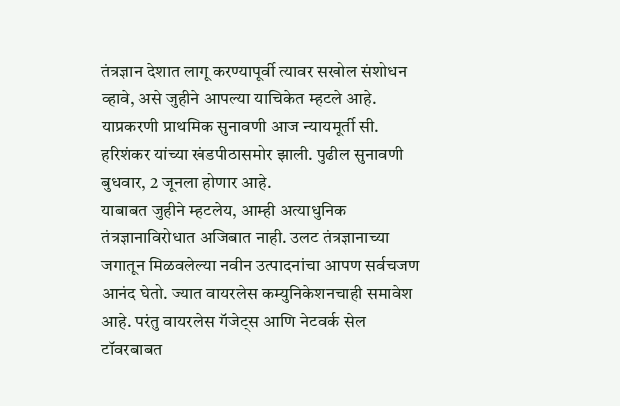तंत्रज्ञान देशात लागू करण्यापूर्वी त्यावर सखोल संशोधन व्हावे, असे जुहीने आपल्या याचिकेत म्हटले आहे. याप्रकरणी प्राथमिक सुनावणी आज न्यायमूर्ती सी. हरिशंकर यांच्या खंडपीठासमोर झाली. पुढील सुनावणी बुधवार, 2 जूनला होणार आहे.
याबाबत जुहीने म्हटलेय, आम्ही अत्याधुनिक तंत्रज्ञानाविरोधात अजिबात नाही. उलट तंत्रज्ञानाच्या जगातून मिळवलेल्या नवीन उत्पादनांचा आपण सर्वचजण आनंद घेतो. ज्यात वायरलेस कम्युनिकेशनचाही समावेश आहे. परंतु वायरलेस गॅजेट्स आणि नेटवर्क सेल टॉवरबाबत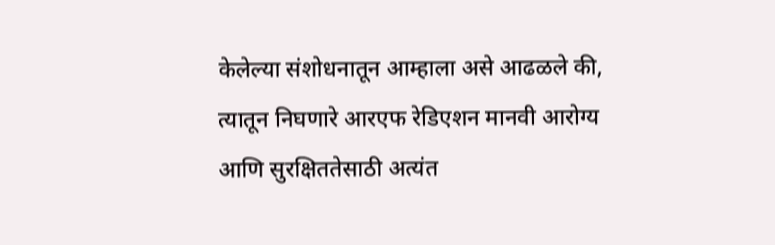केलेल्या संशोधनातून आम्हाला असे आढळले की, त्यातून निघणारे आरएफ रेडिएशन मानवी आरोग्य आणि सुरक्षिततेसाठी अत्यंत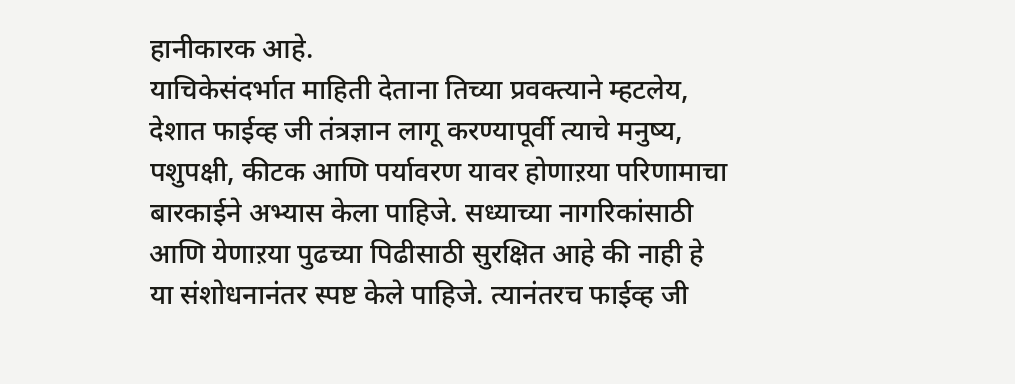हानीकारक आहे.
याचिकेसंदर्भात माहिती देताना तिच्या प्रवक्त्याने म्हटलेय, देशात फाईव्ह जी तंत्रज्ञान लागू करण्यापूर्वी त्याचे मनुष्य, पशुपक्षी, कीटक आणि पर्यावरण यावर होणाऱया परिणामाचा बारकाईने अभ्यास केला पाहिजे. सध्याच्या नागरिकांसाठी आणि येणाऱया पुढच्या पिढीसाठी सुरक्षित आहे की नाही हे या संशोधनानंतर स्पष्ट केले पाहिजे. त्यानंतरच फाईव्ह जी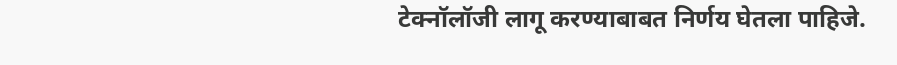टेक्नॉलॉजी लागू करण्याबाबत निर्णय घेतला पाहिजे.